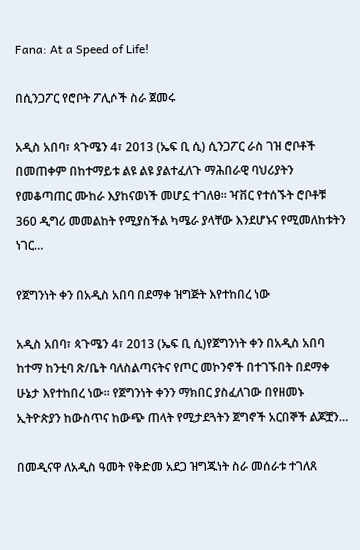Fana: At a Speed of Life!

በሲንጋፖር የሮቦት ፖሊሶች ስራ ጀመሩ

አዲስ አበባ፣ ጳጉሜን 4፣ 2013 (ኤፍ ቢ ሲ) ሲንጋፖር ራስ ገዝ ሮቦቶች በመጠቀም በከተማይቱ ልዩ ልዩ ያልተፈለጉ ማሕበራዊ ባህሪያትን የመቆጣጠር ሙከራ እያከናወነች መሆኗ ተገለፀ፡፡ ዣቨር የተሰኙት ሮቦቶቹ 360 ዲግሪ መመልከት የሚያስችል ካሜራ ያላቸው እንደሆኑና የሚመለከቱትን ነገር…

የጀግንነት ቀን በአዲስ አበባ በደማቀ ዝግጅት እየተከበረ ነው

አዲስ አበባ፣ ጳጉሜን 4፣ 2013 (ኤፍ ቢ ሲ)የጀግንነት ቀን በአዲስ አበባ ከተማ ከንቲባ ጽ/ቤት ባለስልጣናትና የጦር መኮንኖች በተገኙበት በደማቀ ሁኔታ እየተከበረ ነው፡፡ የጀግንነት ቀንን ማክበር ያስፈለገው በየዘመኑ ኢትዮጵያን ከውስጥና ከውጭ ጠላት የሚታደጓትን ጀግኖች አርበኞች ልጆቿን…

በመዲናዋ ለአዲስ ዓመት የቅድመ አደጋ ዝግጁነት ስራ መሰራቱ ተገለጸ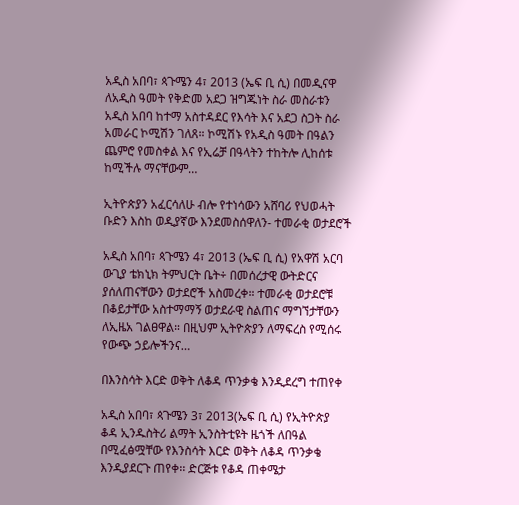አዲስ አበባ፣ ጳጉሜን 4፣ 2013 (ኤፍ ቢ ሲ) በመዲናዋ ለአዲስ ዓመት የቅድመ አደጋ ዝግጁነት ስራ መስራቱን አዲስ አበባ ከተማ አስተዳደር የእሳት እና አደጋ ስጋት ስራ አመራር ኮሚሽን ገለጸ። ኮሚሽኑ የአዲስ ዓመት በዓልን ጨምሮ የመስቀል እና የኢሬቻ በዓላትን ተከትሎ ሊከሰቱ ከሚችሉ ማናቸውም…

ኢትዮጵያን አፈርሳለሁ ብሎ የተነሳውን አሸባሪ የህወሓት ቡድን እስከ ወዲያኛው እንደመስሰዋለን- ተመራቂ ወታደሮች

አዲስ አበባ፣ ጳጉሜን 4፣ 2013 (ኤፍ ቢ ሲ) የአዋሽ አርባ ውጊያ ቴክኒክ ትምህርት ቤት÷ በመሰረታዊ ውትድርና ያሰለጠናቸውን ወታደሮች አስመረቀ። ተመራቂ ወታደሮቹ በቆይታቸው አስተማማኝ ወታደራዊ ስልጠና ማግኘታቸውን ለኢዜአ ገልፀዋል። በዚህም ኢትዮጵያን ለማፍረስ የሚሰሩ የውጭ ኃይሎችንና…

በእንስሳት እርድ ወቅት ለቆዳ ጥንቃቄ እንዲደረግ ተጠየቀ

አዲስ አበባ፣ ጳጉሜን 3፣ 2013(ኤፍ ቢ ሲ) የኢትዮጵያ ቆዳ ኢንዱስትሪ ልማት ኢንስትቲዩት ዜጎች ለበዓል በሚፈፅሟቸው የእንስሳት እርድ ወቅት ለቆዳ ጥንቃቄ እንዲያደርጉ ጠየቀ፡፡ ድርጅቱ የቆዳ ጠቀሜታ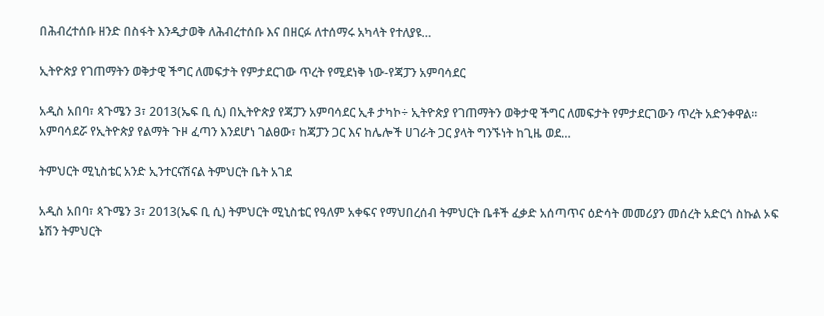በሕብረተሰቡ ዘንድ በስፋት እንዲታወቅ ለሕብረተሰቡ እና በዘርፉ ለተሰማሩ አካላት የተለያዩ…

ኢትዮጵያ የገጠማትን ወቅታዊ ችግር ለመፍታት የምታደርገው ጥረት የሚደነቅ ነው-የጃፓን አምባሳደር

አዲስ አበባ፣ ጳጉሜን 3፣ 2013(ኤፍ ቢ ሲ) በኢትዮጵያ የጃፓን አምባሳደር ኢቶ ታካኮ÷ ኢትዮጵያ የገጠማትን ወቅታዊ ችግር ለመፍታት የምታደርገውን ጥረት አድንቀዋል፡፡ አምባሳደሯ የኢትዮጵያ የልማት ጉዞ ፈጣን እንደሆነ ገልፀው፣ ከጃፓን ጋር እና ከሌሎች ሀገራት ጋር ያላት ግንኙነት ከጊዜ ወደ…

ትምህርት ሚኒስቴር አንድ ኢንተርናሽናል ትምህርት ቤት አገደ

አዲስ አበባ፣ ጳጉሜን 3፣ 2013(ኤፍ ቢ ሲ) ትምህርት ሚኒስቴር የዓለም አቀፍና የማህበረሰብ ትምህርት ቤቶች ፈቃድ አሰጣጥና ዕድሳት መመሪያን መሰረት አድርጎ ስኩል ኦፍ ኔሽን ትምህርት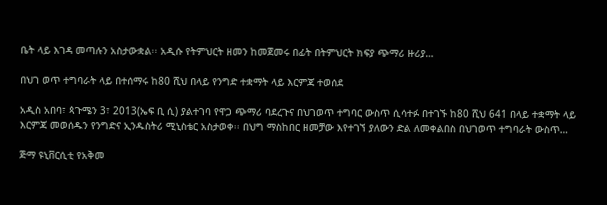ቤት ላይ እገዳ መጣሉን አስታውቋል፡፡ አዲሱ የትምህርት ዘመን ከመጀመሩ በፊት በትምህርት ክፍያ ጭማሪ ዙሪያ…

በህገ ወጥ ተግባራት ላይ በተሰማሩ ከ80 ሺህ በላይ የንግድ ተቋማት ላይ እርምጃ ተወሰደ

አዲስ አበባ፣ ጳጉሜን 3፣ 2013(ኤፍ ቢ ሲ) ያልተገባ የዋጋ ጭማሪ ባደረጉና በህገወጥ ተግባር ውስጥ ሲሳተፉ በተገኙ ከ80 ሺህ 641 በላይ ተቋማት ላይ እርምጃ መወሰዱን የንግድና ኢንዱስትሪ ሚኒስቴር አስታወቀ፡፡ በህግ ማስከበር ዘመቻው እየተገኘ ያለውን ድል ለመቀልበስ በህገወጥ ተግባራት ውስጥ…

ጅማ ዩኒቨርሲቲ የአቅመ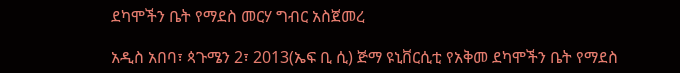ደካሞችን ቤት የማደስ መርሃ ግብር አስጀመረ

አዲስ አበባ፣ ጳጉሜን 2፣ 2013(ኤፍ ቢ ሲ) ጅማ ዩኒቨርሲቲ የአቅመ ደካሞችን ቤት የማደስ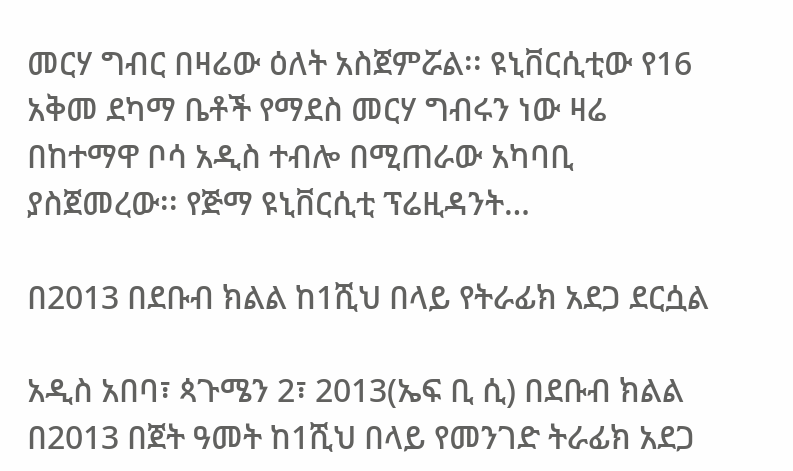መርሃ ግብር በዛሬው ዕለት አስጀምሯል፡፡ ዩኒቨርሲቲው የ16 አቅመ ደካማ ቤቶች የማደስ መርሃ ግብሩን ነው ዛሬ በከተማዋ ቦሳ አዲስ ተብሎ በሚጠራው አካባቢ ያስጀመረው፡፡ የጅማ ዩኒቨርሲቲ ፕሬዚዳንት…

በ2013 በደቡብ ክልል ከ1ሺህ በላይ የትራፊክ አደጋ ደርሷል

አዲስ አበባ፣ ጳጉሜን 2፣ 2013(ኤፍ ቢ ሲ) በደቡብ ክልል በ2013 በጀት ዓመት ከ1ሺህ በላይ የመንገድ ትራፊክ አደጋ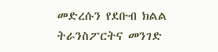መድረሱን የደቡብ ክልል ትራንስፖርትና መንገድ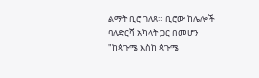ልማት ቢሮ ገለጸ። ቢሮው ከሌሎች ባለድርሻ አካላት ጋር በመሆን "ከጳጉሜ እስከ ጳጉሜ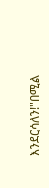እንደርሳለን!"በሚል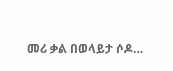መሪ ቃል በወላይታ ሶዶ…